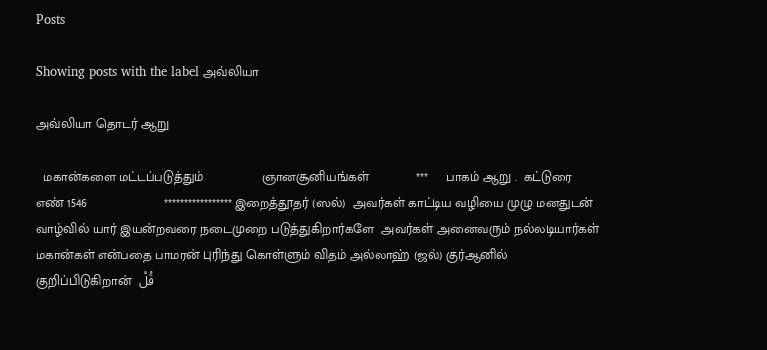Posts

Showing posts with the label அவ்லியா

அவ்லியா தொடர் ஆறு

  மகான்களை மட்டப்படுத்தும்                ஞானசூனியங்கள்             ***     பாகம் ஆறு .  கட்டுரை எண் 1546                     ***************** இறைத்தூதர் (ஸல்)  அவர்கள் காட்டிய வழியை முழு மனதுடன் வாழ்வில் யார் இயன்றவரை நடைமுறை படுத்துகிறார்களே  அவர்கள் அனைவரும் நல்லடியார்கள் மகான்கள் என்பதை பாமரன் புரிந்து கொள்ளும் விதம் அல்லாஹ் (ஜல்) குர்ஆனில் குறிப்பிடுகிறான்  قُلْ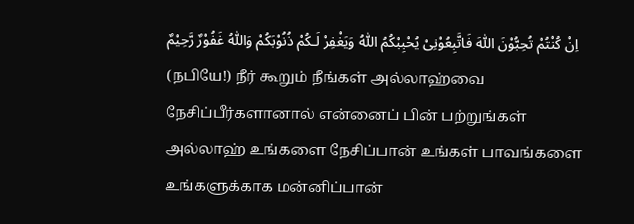اِنْ كُنْتُمْ تُحِبُّوْنَ اللّٰهَ فَاتَّبِعُوْنِىْ يُحْبِبْكُمُ اللّٰهُ وَيَغْفِرْ لَـكُمْ ذُنُوْبَكُمْ‌ وَاللّٰهُ غَفُوْرٌ رَّحِيْمٌ (நபியே!) நீர் கூறும் நீங்கள் அல்லாஹ்வை நேசிப்பீர்களானால் என்னைப் பின் பற்றுங்கள் அல்லாஹ் உங்களை நேசிப்பான் உங்கள் பாவங்களை உங்களுக்காக மன்னிப்பான்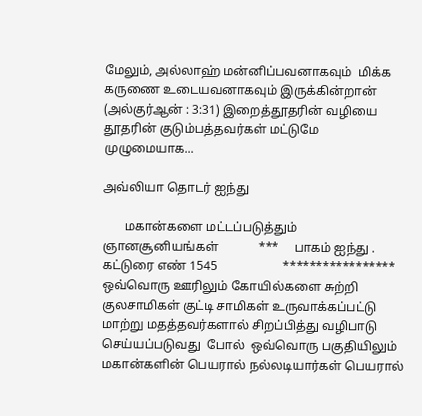மேலும், அல்லாஹ் மன்னிப்பவனாகவும்  மிக்க கருணை உடையவனாகவும் இருக்கின்றான் (அல்குர்ஆன் : 3:31) இறைத்தூதரின் வழியை தூதரின் குடும்பத்தவர்கள் மட்டுமே முழுமையாக...

அவ்லியா தொடர் ஐந்து

       மகான்களை மட்டப்படுத்தும்                ஞானசூனியங்கள்             ***     பாகம் ஐந்து .  கட்டுரை எண் 1545                     ***************** ஒவ்வொரு ஊரிலும் கோயில்களை சுற்றி குலசாமிகள் குட்டி சாமிகள் உருவாக்கப்பட்டு மாற்று மதத்தவர்களால் சிறப்பித்து வழிபாடு செய்யப்படுவது  போல்  ஒவ்வொரு பகுதியிலும் மகான்களின் பெயரால் நல்லடியார்கள் பெயரால்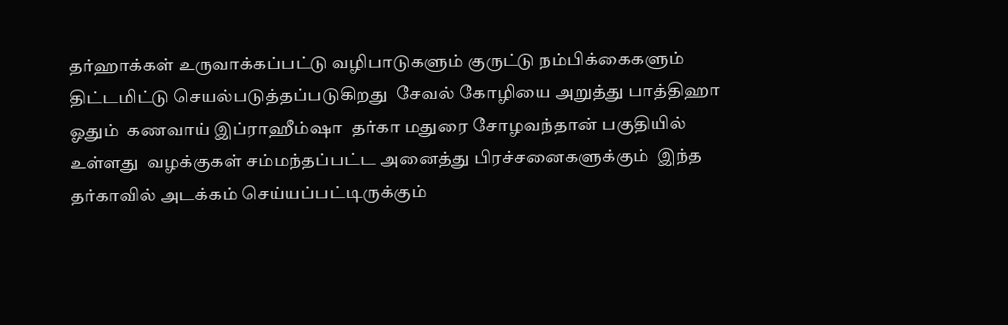தர்ஹாக்கள் உருவாக்கப்பட்டு வழிபாடுகளும் குருட்டு நம்பிக்கைகளும் திட்டமிட்டு செயல்படுத்தப்படுகிறது  சேவல் கோழியை அறுத்து பாத்திஹா ஓதும்  கணவாய் இப்ராஹீம்ஷா  தர்கா மதுரை சோழவந்தான் பகுதியில் உள்ளது  வழக்குகள் சம்மந்தப்பட்ட அனைத்து பிரச்சனைகளுக்கும்  இந்த தர்காவில் அடக்கம் செய்யப்பட்டிருக்கும்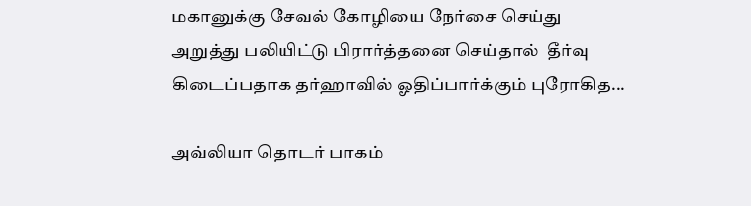மகானுக்கு சேவல் கோழியை நேர்சை செய்து அறுத்து பலியிட்டு பிரார்த்தனை செய்தால்  தீர்வு கிடைப்பதாக தர்ஹாவில் ஓதிப்பார்க்கும் புரோகித...

அவ்லியா தொடர் பாகம்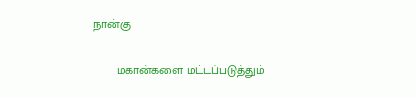நான்கு

       மகான்களை மட்டப்படுத்தும்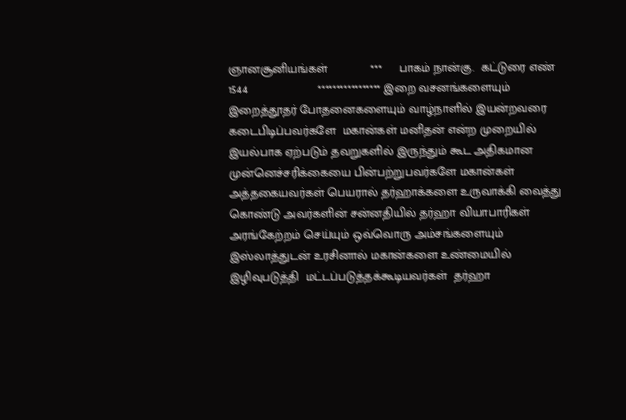ஞானசூனியங்கள்             ***     பாகம் நான்கு.  கட்டுரை எண் 1544                     ***************** இறை வசனங்களையும் இறைத்தூதர் போதனைகளையும் வாழ்நாளில் இயன்றவரை கடைபிடிப்பவர்களே  மகான்கள் மனிதன் என்ற முறையில் இயல்பாக ஏற்படும் தவறுகளில் இருந்தும் கூட அதிகமான முன்னெச்சரிக்கையை பின்பற்றுபவர்களே மகான்கள்  அத்தகையவர்கள் பெயரால் தர்ஹாக்களை உருவாக்கி வைத்து கொண்டு அவர்களின் சன்னதியில் தர்ஹா வியாபாரிகள் அரங்கேற்றம் செய்யும் ஒவ்வொரு அம்சங்களையும் இஸ்லாத்துடன் உரசினால் மகான்களை உண்மையில் இழிவுபடுத்தி  மட்டப்படுத்தக்கூடியவர்கள்  தர்ஹா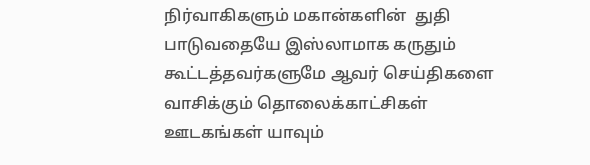நிர்வாகிகளும் மகான்களின்  துதி பாடுவதையே இஸ்லாமாக கருதும்  கூட்டத்தவர்களுமே ஆவர் செய்திகளை வாசிக்கும் தொலைக்காட்சிகள் ஊடகங்கள் யாவும்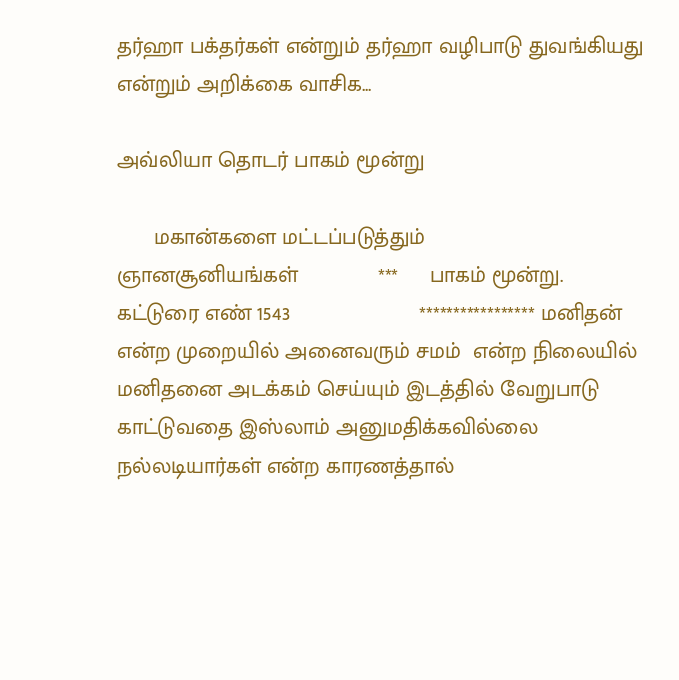தர்ஹா பக்தர்கள் என்றும் தர்ஹா வழிபாடு துவங்கியது என்றும் அறிக்கை வாசிக...

அவ்லியா தொடர் பாகம் மூன்று

      மகான்களை மட்டப்படுத்தும்                ஞானசூனியங்கள்             ***     பாகம் மூன்று.  கட்டுரை எண் 1543                     ***************** மனிதன் என்ற முறையில் அனைவரும் சமம்  என்ற நிலையில் மனிதனை அடக்கம் செய்யும் இடத்தில் வேறுபாடு காட்டுவதை இஸ்லாம் அனுமதிக்கவில்லை  நல்லடியார்கள் என்ற காரணத்தால்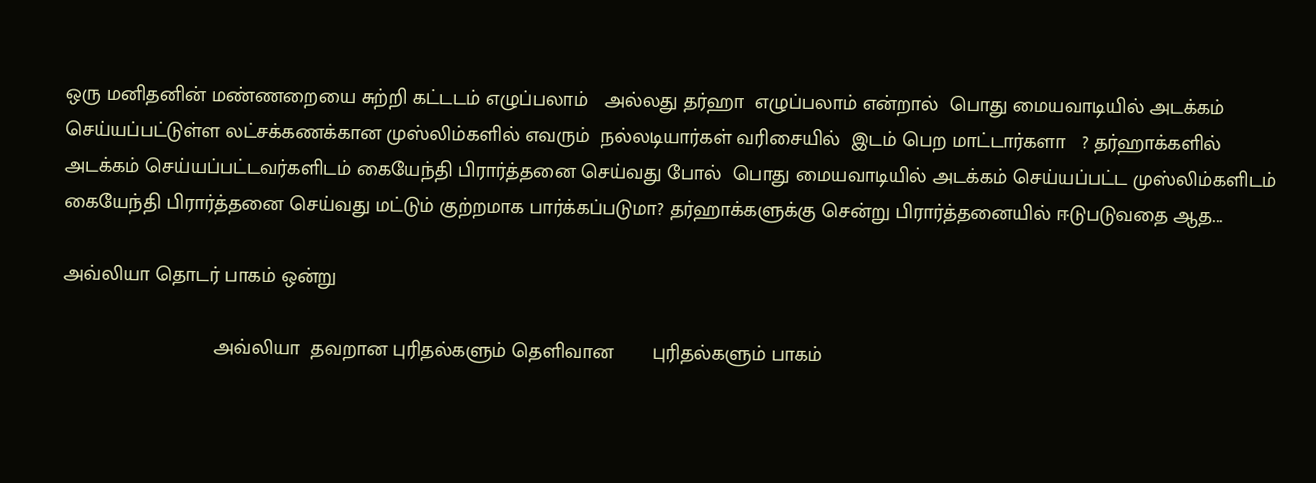ஒரு மனிதனின் மண்ணறையை சுற்றி கட்டடம் எழுப்பலாம்   அல்லது தர்ஹா  எழுப்பலாம் என்றால்  பொது மையவாடியில் அடக்கம் செய்யப்பட்டுள்ள லட்சக்கணக்கான முஸ்லிம்களில் எவரும்  நல்லடியார்கள் வரிசையில்  இடம் பெற மாட்டார்களா   ? தர்ஹாக்களில் அடக்கம் செய்யப்பட்டவர்களிடம் கையேந்தி பிரார்த்தனை செய்வது போல்  பொது மையவாடியில் அடக்கம் செய்யப்பட்ட முஸ்லிம்களிடம்  கையேந்தி பிரார்த்தனை செய்வது மட்டும் குற்றமாக பார்க்கப்படுமா? தர்ஹாக்களுக்கு சென்று பிரார்த்தனையில் ஈடுபடுவதை ஆத...

அவ்லியா தொடர் பாகம் ஒன்று

                           அவ்லியா  தவறான புரிதல்களும் தெளிவான       புரிதல்களும் பாகம்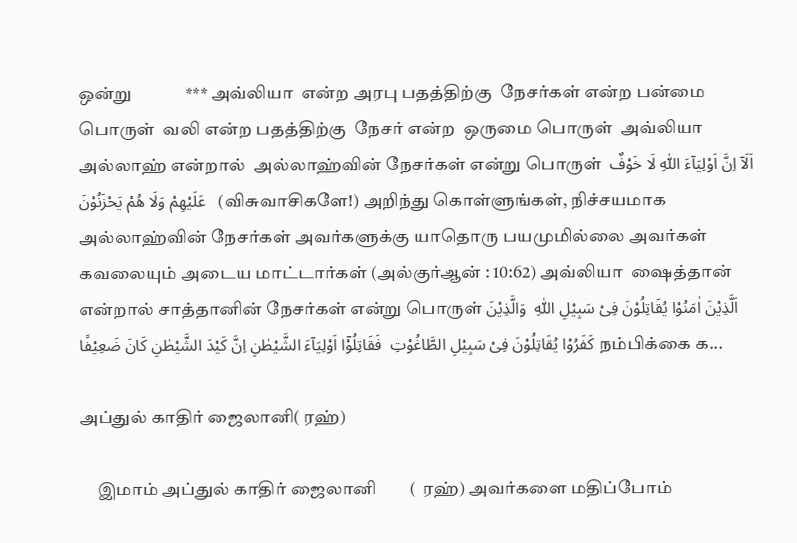ஒன்று             *** அவ்லியா  என்ற அரபு பதத்திற்கு  நேசர்கள் என்ற பன்மை பொருள்  வலி என்ற பதத்திற்கு  நேசர் என்ற  ஒருமை பொருள்  அவ்லியா அல்லாஹ் என்றால்  அல்லாஹ்வின் நேசர்கள் என்று பொருள்  اَلَاۤ اِنَّ اَوْلِيَآءَ اللّٰهِ لَا خَوْفٌ عَلَيْهِمْ وَلَا هُمْ يَحْزَنُوْنَ   (விசுவாசிகளே!) அறிந்து கொள்ளுங்கள், நிச்சயமாக அல்லாஹ்வின் நேசர்கள் அவர்களுக்கு யாதொரு பயமுமில்லை அவர்கள் கவலையும் அடைய மாட்டார்கள் (அல்குர்ஆன் : 10:62) அவ்லியா  ஷைத்தான் என்றால் சாத்தானின் நேசர்கள் என்று பொருள் اَلَّذِيْنَ اٰمَنُوْا يُقَاتِلُوْنَ فِىْ سَبِيْلِ اللّٰهِ‌‌  وَالَّذِيْنَ كَفَرُوْا يُقَاتِلُوْنَ فِىْ سَبِيْلِ الطَّاغُوْتِ  فَقَاتِلُوْۤا اَوْلِيَآءَ الشَّيْطٰنِ‌ اِنَّ كَيْدَ الشَّيْطٰنِ كَانَ ضَعِيْفًا நம்பிக்கை க...

அப்துல் காதிர் ஜைலானி( ரஹ்)

     இமாம் அப்துல் காதிர் ஜைலானி        (  ரஹ்) அவர்களை மதிப்போம்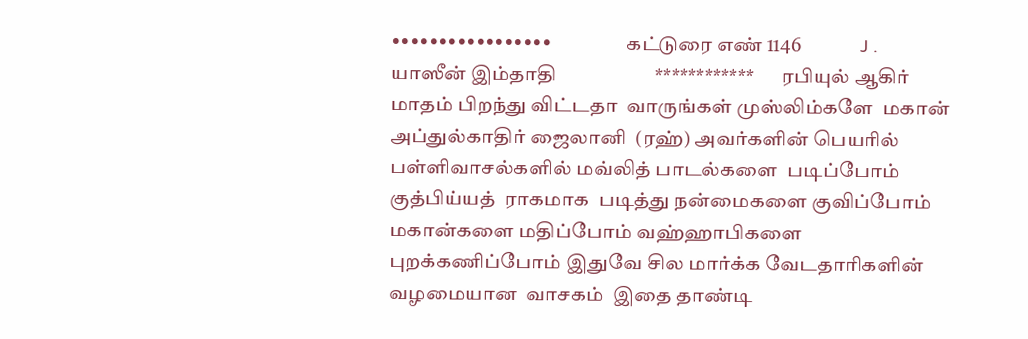•••••••••••••••••                   கட்டுரை எண் 1146               J . யாஸீன் இம்தாதி                     ************       ரபியுல் ஆகிர் மாதம் பிறந்து விட்டதா  வாருங்கள் முஸ்லிம்களே  மகான் அப்துல்காதிர் ஜைலானி  (ரஹ்) அவர்களின் பெயரில் பள்ளிவாசல்களில் மவ்லித் பாடல்களை  படிப்போம் குத்பிய்யத்  ராகமாக  படித்து நன்மைகளை குவிப்போம்  மகான்களை மதிப்போம் வஹ்ஹாபிகளை புறக்கணிப்போம் இதுவே சில மார்க்க வேடதாரிகளின் வழமையான  வாசகம்  இதை தாண்டி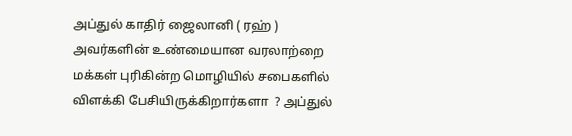அப்துல் காதிர் ஜைலானி ( ரஹ் ) அவர்களின் உண்மையான வரலாற்றை மக்கள் புரிகின்ற மொழியில் சபைகளில்  விளக்கி பேசியிருக்கிறார்களா  ? அப்துல்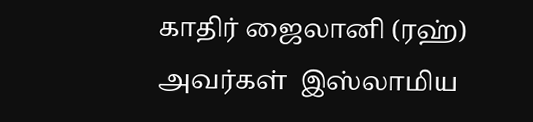காதிர் ஜைலானி (ரஹ்) அவர்கள்  இஸ்லாமிய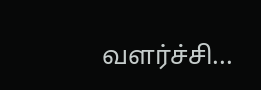வளர்ச்சி...